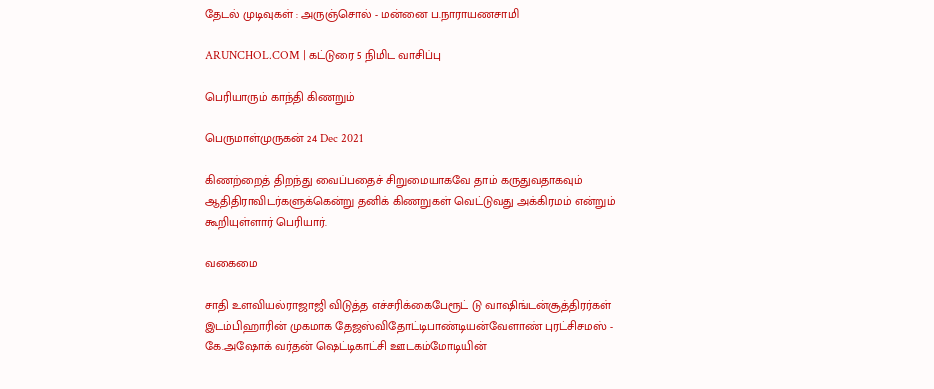தேடல் முடிவுகள் : அருஞ்சொல் - மன்னை ப.நாராயணசாமி

ARUNCHOL.COM | கட்டுரை 5 நிமிட வாசிப்பு

பெரியாரும் காந்தி கிணறும்

பெருமாள்முருகன் 24 Dec 2021

கிணற்றைத் திறந்து வைப்பதைச் சிறுமையாகவே தாம் கருதுவதாகவும் ஆதிதிராவிடர்களுக்கென்று தனிக் கிணறுகள் வெட்டுவது அக்கிரமம் என்றும் கூறியுள்ளார் பெரியார்.

வகைமை

சாதி உளவியல்ராஜாஜி விடுத்த எச்சரிக்கைபேரூட் டு வாஷிங்டன்சூத்திரர்கள் இடம்பிஹாரின் முகமாக தேஜஸ்விதோட்டிபாண்டியன்வேளாண் புரட்சிசமஸ் - கே.அஷோக் வர்தன் ஷெட்டிகாட்சி ஊடகம்மோடியின்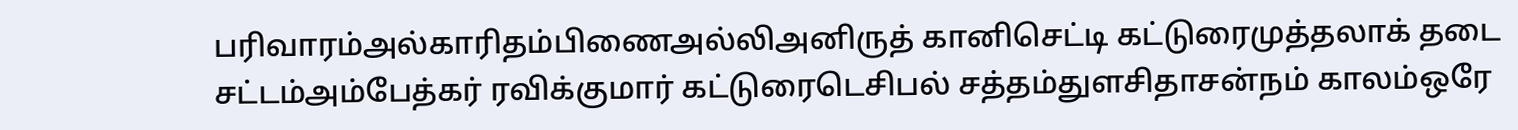பரிவாரம்அல்காரிதம்பிணைஅல்லிஅனிருத் கானிசெட்டி கட்டுரைமுத்தலாக் தடை சட்டம்அம்பேத்கர் ரவிக்குமார் கட்டுரைடெசிபல் சத்தம்துளசிதாசன்நம் காலம்ஒரே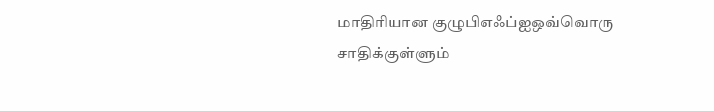மாதிரியான குழுபிஎஃப்ஐஒவ்வொரு சாதிக்குள்ளும்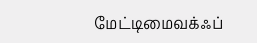மேட்டிமைவக்ஃப்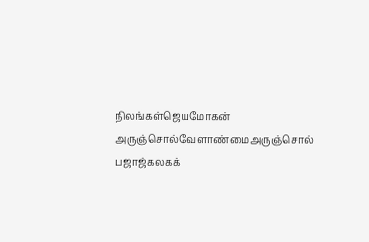நிலங்கள்ஜெயமோகன் அருஞ்சொல்வேளாண்மைஅருஞ்சொல் பஜாஜ்கலகக்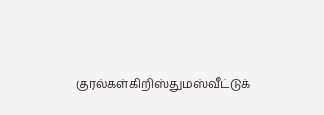குரல்கள்கிறிஸ்துமஸ்வீட்டுக்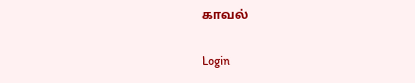காவல்

Login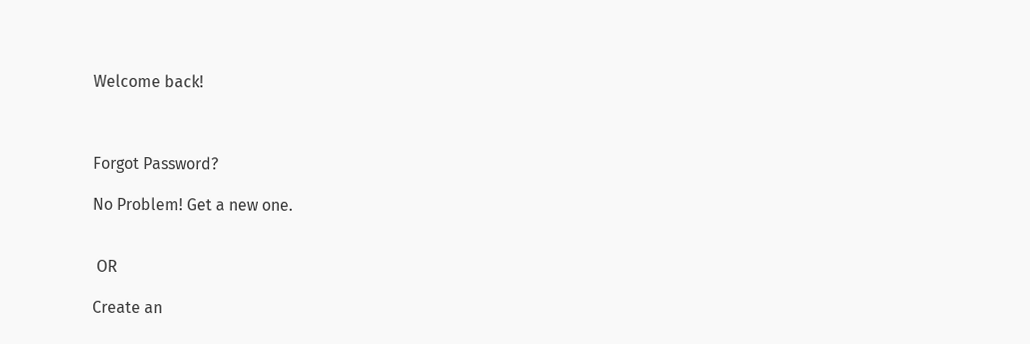Welcome back!



Forgot Password?

No Problem! Get a new one.


 OR

Create an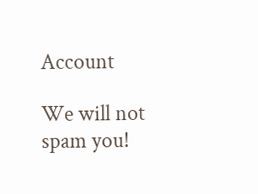Account

We will not spam you!